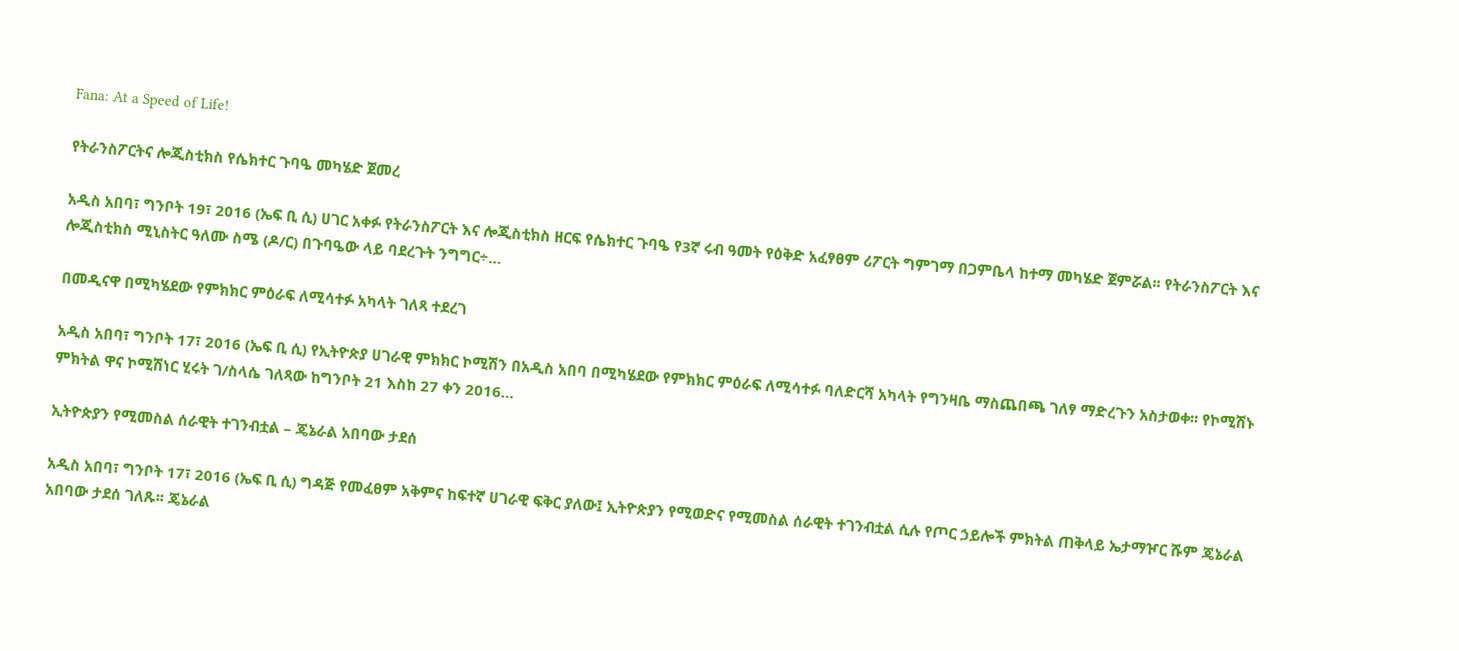Fana: At a Speed of Life!

የትራንስፖርትና ሎጂስቲክስ የሴክተር ጉባዔ መካሄድ ጀመረ

አዲስ አበባ፣ ግንቦት 19፣ 2016 (ኤፍ ቢ ሲ) ሀገር አቀፉ የትራንስፖርት እና ሎጂስቲክስ ዘርፍ የሴክተር ጉባዔ የ3ኛ ሩብ ዓመት የዕቅድ አፈፃፀም ሪፖርት ግምገማ በጋምቤላ ከተማ መካሄድ ጀምሯል፡፡ የትራንስፖርት እና ሎጂስቲክስ ሚኒስትር ዓለሙ ስሜ (ዶ/ር) በጉባዔው ላይ ባደረጉት ንግግር÷…

በመዲናዋ በሚካሄደው የምክክር ምዕራፍ ለሚሳተፉ አካላት ገለጻ ተደረገ

አዲስ አበባ፣ ግንቦት 17፣ 2016 (ኤፍ ቢ ሲ) የኢትዮጵያ ሀገራዊ ምክክር ኮሚሽን በአዲስ አበባ በሚካሄደው የምክክር ምዕራፍ ለሚሳተፉ ባለድርሻ አካላት የግንዛቤ ማስጨበጫ ገለፃ ማድረጉን አስታወቀ፡፡ የኮሚሽኑ ምክትል ዋና ኮሚሽነር ሂሩት ገ/ስላሴ ገለጻው ከግንቦት 21 እስከ 27 ቀን 2016…

ኢትዮጵያን የሚመስል ሰራዊት ተገንብቷል – ጄኔራል አበባው ታደሰ

አዲስ አበባ፣ ግንቦት 17፣ 2016 (ኤፍ ቢ ሲ) ግዳጅ የመፈፀም አቅምና ከፍተኛ ሀገራዊ ፍቅር ያለው፤ ኢትዮጵያን የሚወድና የሚመስል ሰራዊት ተገንብቷል ሲሉ የጦር ኃይሎች ምክትል ጠቅላይ ኤታማዦር ሹም ጄኔራል አበባው ታደሰ ገለጹ፡፡ ጄኔራል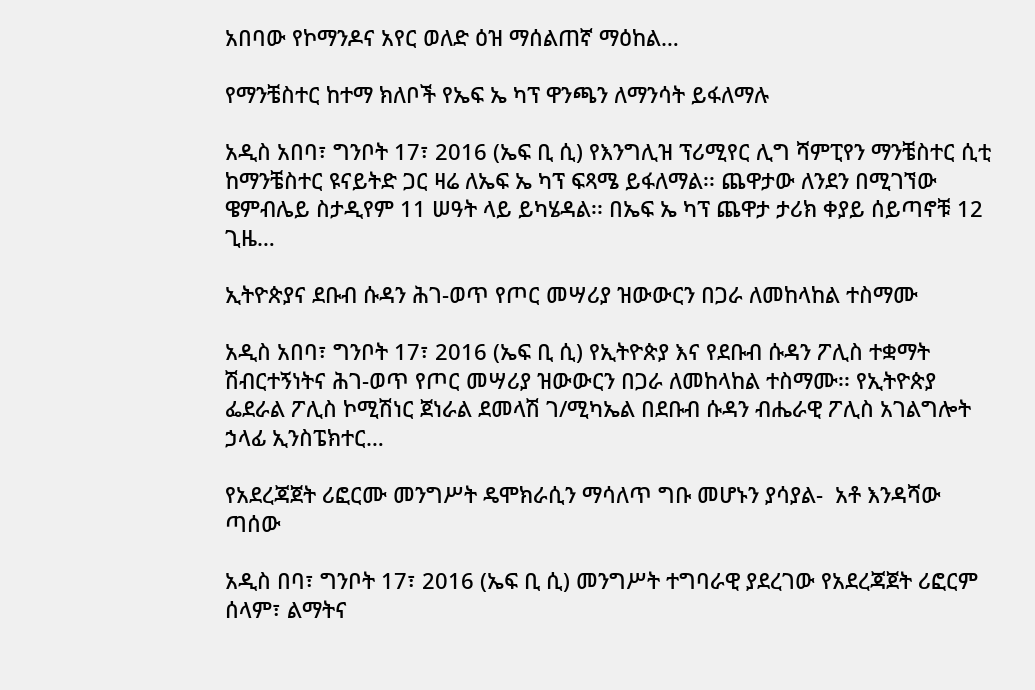አበባው የኮማንዶና አየር ወለድ ዕዝ ማሰልጠኛ ማዕከል…

የማንቼስተር ከተማ ክለቦች የኤፍ ኤ ካፕ ዋንጫን ለማንሳት ይፋለማሉ

አዲስ አበባ፣ ግንቦት 17፣ 2016 (ኤፍ ቢ ሲ) የእንግሊዝ ፕሪሚየር ሊግ ሻምፒየን ማንቼስተር ሲቲ ከማንቼስተር ዩናይትድ ጋር ዛሬ ለኤፍ ኤ ካፕ ፍጻሜ ይፋለማል፡፡ ጨዋታው ለንደን በሚገኘው ዌምብሌይ ስታዲየም 11 ሠዓት ላይ ይካሄዳል፡፡ በኤፍ ኤ ካፕ ጨዋታ ታሪክ ቀያይ ሰይጣኖቹ 12 ጊዜ…

ኢትዮጵያና ደቡብ ሱዳን ሕገ-ወጥ የጦር መሣሪያ ዝውውርን በጋራ ለመከላከል ተስማሙ

አዲስ አበባ፣ ግንቦት 17፣ 2016 (ኤፍ ቢ ሲ) የኢትዮጵያ እና የደቡብ ሱዳን ፖሊስ ተቋማት ሽብርተኝነትና ሕገ-ወጥ የጦር መሣሪያ ዝውውርን በጋራ ለመከላከል ተስማሙ፡፡ የኢትዮጵያ ፌደራል ፖሊስ ኮሚሽነር ጀነራል ደመላሽ ገ/ሚካኤል በደቡብ ሱዳን ብሔራዊ ፖሊስ አገልግሎት ኃላፊ ኢንስፔክተር…

የአደረጃጀት ሪፎርሙ መንግሥት ዴሞክራሲን ማሳለጥ ግቡ መሆኑን ያሳያል-  አቶ እንዳሻው ጣሰው

አዲስ በባ፣ ግንቦት 17፣ 2016 (ኤፍ ቢ ሲ) መንግሥት ተግባራዊ ያደረገው የአደረጃጀት ሪፎርም ሰላም፣ ልማትና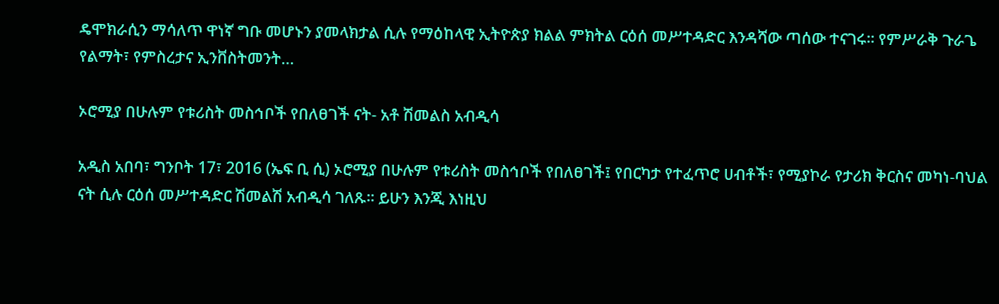ዴሞክራሲን ማሳለጥ ዋነኛ ግቡ መሆኑን ያመላክታል ሲሉ የማዕከላዊ ኢትዮጵያ ክልል ምክትል ርዕሰ መሥተዳድር እንዳሻው ጣሰው ተናገሩ። የምሥራቅ ጉራጌ የልማት፣ የምስረታና ኢንቨስትመንት…

ኦሮሚያ በሁሉም የቱሪስት መስኅቦች የበለፀገች ናት- አቶ ሽመልስ አብዲሳ

አዲስ አበባ፣ ግንቦት 17፣ 2016 (ኤፍ ቢ ሲ) ኦሮሚያ በሁሉም የቱሪስት መስኅቦች የበለፀገች፤ የበርካታ የተፈጥሮ ሀብቶች፣ የሚያኮራ የታሪክ ቅርስና መካነ-ባህል ናት ሲሉ ርዕሰ መሥተዳድር ሽመልሽ አብዲሳ ገለጹ፡፡ ይሁን እንጂ እነዚህ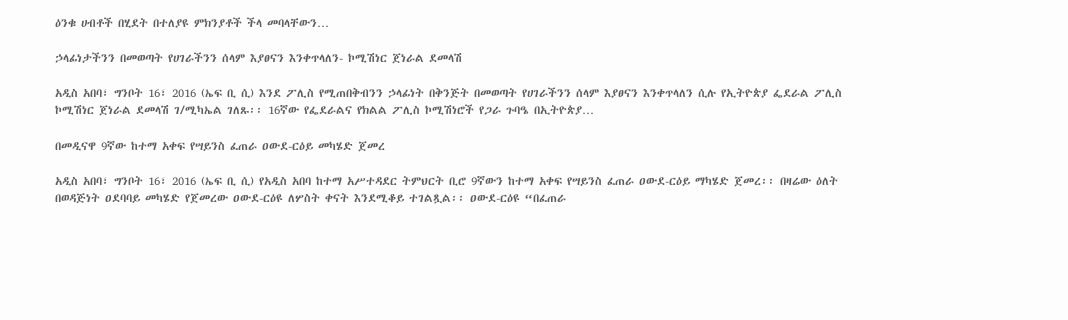ዕንቁ ሀብቶች በሂደት በተለያዩ ምክንያቶች ችላ መባላቸውን…

ኃላፊነታችንን በመወጣት የሀገራችንን ሰላም እያፀናን እንቀጥላለን- ኮሚሽነር ጀነራል ደመላሽ

አዲስ አበባ፣ ግንቦት 16፣ 2016 (ኤፍ ቢ ሲ) እንደ ፖሊስ የሚጠበቅብንን ኃላፊነት በቅንጅት በመወጣት የሀገራችንን ሰላም እያፀናን እንቀጥላለን ሲሉ የኢትዮጵያ ፌደራል ፖሊስ ኮሚሽነር ጀነራል ደመላሽ ገ/ሚካኤል ገለጹ፡፡ 16ኛው የፌደራልና የክልል ፖሊስ ኮሚሽነሮች የጋራ ጉባዔ በኢትዮጵያ…

በመዲናዋ 9ኛው ከተማ አቀፍ የሣይንስ ፈጠራ ዐውደ-ርዕይ መካሄድ ጀመረ

አዲስ አበባ፣ ግንቦት 16፣ 2016 (ኤፍ ቢ ሲ) የአዲስ አበባ ከተማ አሥተዳደር ትምህርት ቢሮ 9ኛውን ከተማ አቀፍ የሣይንስ ፈጠራ ዐውደ-ርዕይ ማካሄድ ጀመረ፡፡ በዛሬው ዕለት በወዳጅነት ዐደባባይ መካሄድ የጀመረው ዐውደ-ርዕዩ ለሦስት ቀናት እንደሚቆይ ተገልጿል፡፡ ዐውደ-ርዕዩ “በፈጠራ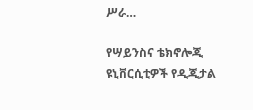ሥራ…

የሣይንስና ቴክኖሎጂ ዩኒቨርሲቲዎች የዲጂታል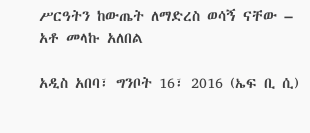ሥርዓትን ከውጤት ለማድረስ ወሳኝ ናቸው – አቶ መላኩ አለበል

አዲስ አበባ፣ ግንቦት 16፣ 2016 (ኤፍ ቢ ሲ)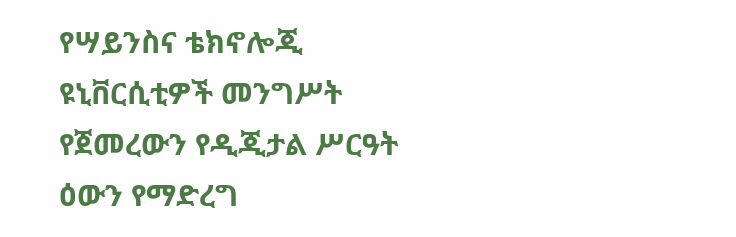የሣይንስና ቴክኖሎጂ ዩኒቨርሲቲዎች መንግሥት የጀመረውን የዲጂታል ሥርዓት ዕውን የማድረግ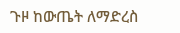ጉዞ ከውጤት ለማድረስ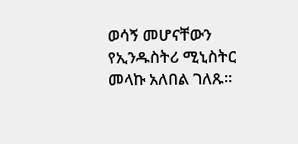ወሳኝ መሆናቸውን የኢንዱስትሪ ሚኒስትር መላኩ አለበል ገለጹ።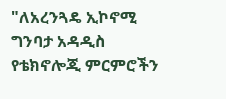"ለአረንጓዴ ኢኮኖሚ ግንባታ አዳዲስ የቴክኖሎጂ ምርምሮችን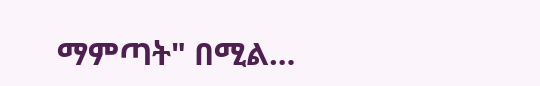ማምጣት" በሚል…